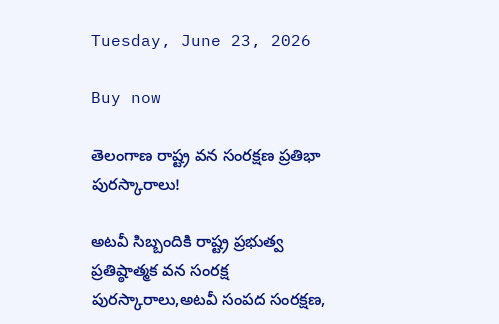Tuesday, June 23, 2026

Buy now

తెలంగాణ రాష్ట్ర వన సంరక్షణ ప్రతిభా పురస్కారాలు!

అటవీ సిబ్బందికి రాష్ట్ర ప్రభుత్వ ప్రతిష్ఠాత్మక వన సంరక్ష పురస్కారాలు,అటవీ సంపద సంరక్షణ,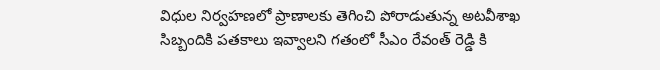విధుల నిర్వహణలో ప్రాణాలకు తెగించి పోరాడుతున్న అటవీశాఖ సిబ్బందికి పతకాలు ఇవ్వాలని గతంలో సీఎం రేవంత్ రెడ్డి కి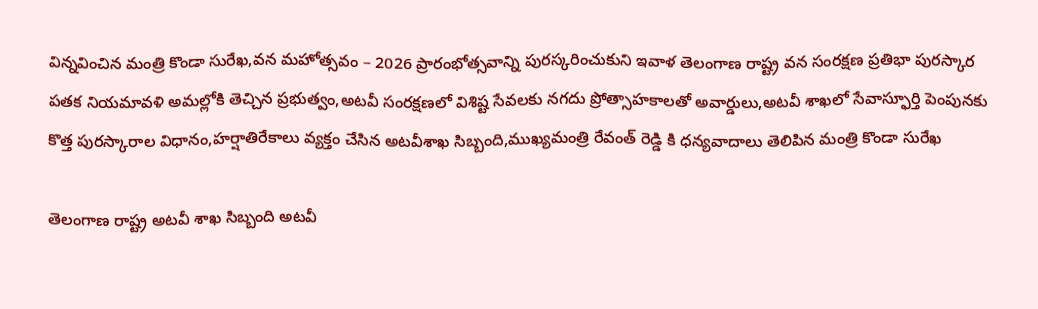విన్నవించిన మంత్రి కొండా సురేఖ,వన మహోత్సవం – 2026 ప్రారంభోత్సవాన్ని పురస్కరించుకుని ఇవాళ తెలంగాణ రాష్ట్ర వన సంరక్షణ ప్రతిభా పురస్కార పతక నియమావళి అమల్లోకి తెచ్చిన ప్రభుత్వం,అటవీ సంరక్షణలో విశిష్ట సేవలకు నగదు ప్రోత్సాహకాలతో అవార్డులు,అటవీ శాఖలో సేవాస్ఫూర్తి పెంపునకు కొత్త పురస్కారాల విధానం,హర్షాతిరేకాలు వ్యక్తం చేసిన అటవీశాఖ సిబ్బంది,ముఖ్యమంత్రి రేవంత్ రెడ్డి కి ధన్యవాదాలు తెలిపిన మంత్రి కొండా సురేఖ

తెలంగాణ రాష్ట్ర అటవీ శాఖ సిబ్బంది అటవీ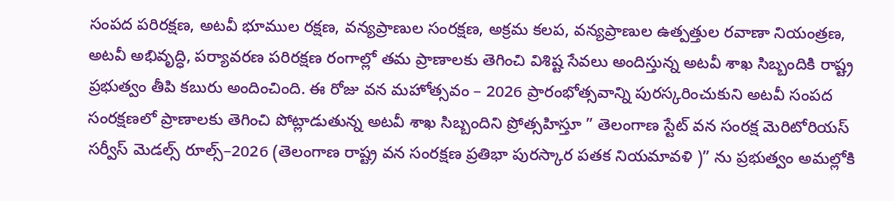సంపద పరిరక్షణ, అటవీ భూముల రక్షణ, వన్యప్రాణుల సంరక్షణ, అక్రమ కలప, వన్యప్రాణుల ఉత్పత్తుల రవాణా నియంత్రణ, అటవీ అభివృద్ధి, పర్యావరణ పరిరక్షణ రంగాల్లో తమ ప్రాణాలకు తెగించి విశిష్ట సేవలు అందిస్తున్న అటవీ శాఖ సిబ్బందికి రాష్ట్ర ప్రభుత్వం తీపి కబురు అందించింది. ఈ రోజు వన మహోత్సవం – 2026 ప్రారంభోత్సవాన్ని పురస్కరించుకుని అటవీ సంపద సంరక్షణలో ప్రాణాలకు తెగించి పోట్లాడుతున్న అటవీ శాఖ సిబ్బందిని ప్రోత్సహిస్తూ ” తెలంగాణ స్టేట్ వన సంరక్ష మెరిటోరియస్ సర్వీస్ మెడల్స్ రూల్స్–2026 (తెలంగాణ రాష్ట్ర వన సంరక్షణ ప్రతిభా పురస్కార పతక నియమావళి )” ను ప్రభుత్వం అమల్లోకి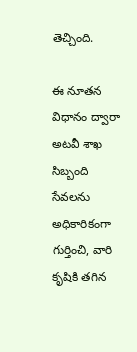తెచ్చింది.

ఈ నూతన విధానం ద్వారా అటవీ శాఖ సిబ్బంది సేవలను అధికారికంగా గుర్తించి, వారి కృషికి తగిన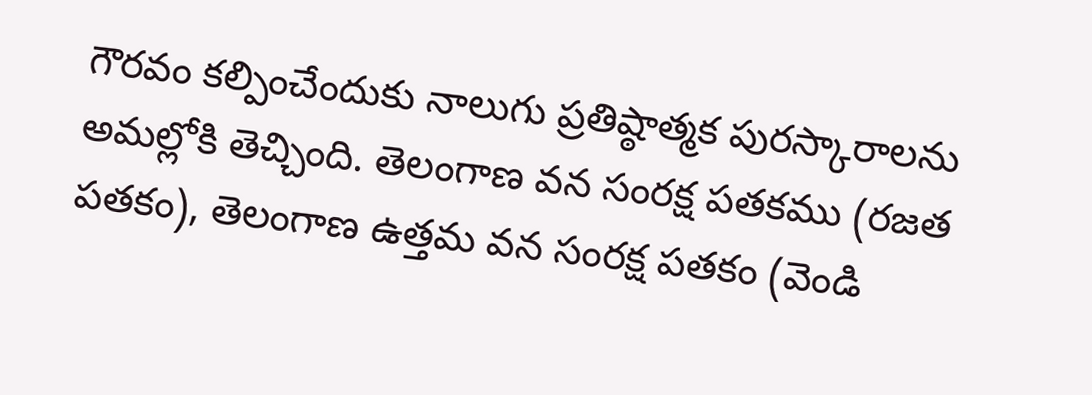గౌరవం కల్పించేందుకు నాలుగు ప్రతిష్ఠాత్మక పురస్కారాలను అమల్లోకి తెచ్చింది. తెలంగాణ వన సంరక్ష పతకము (రజత పతకం), తెలంగాణ ఉత్తమ వన సంరక్ష పతకం (వెండి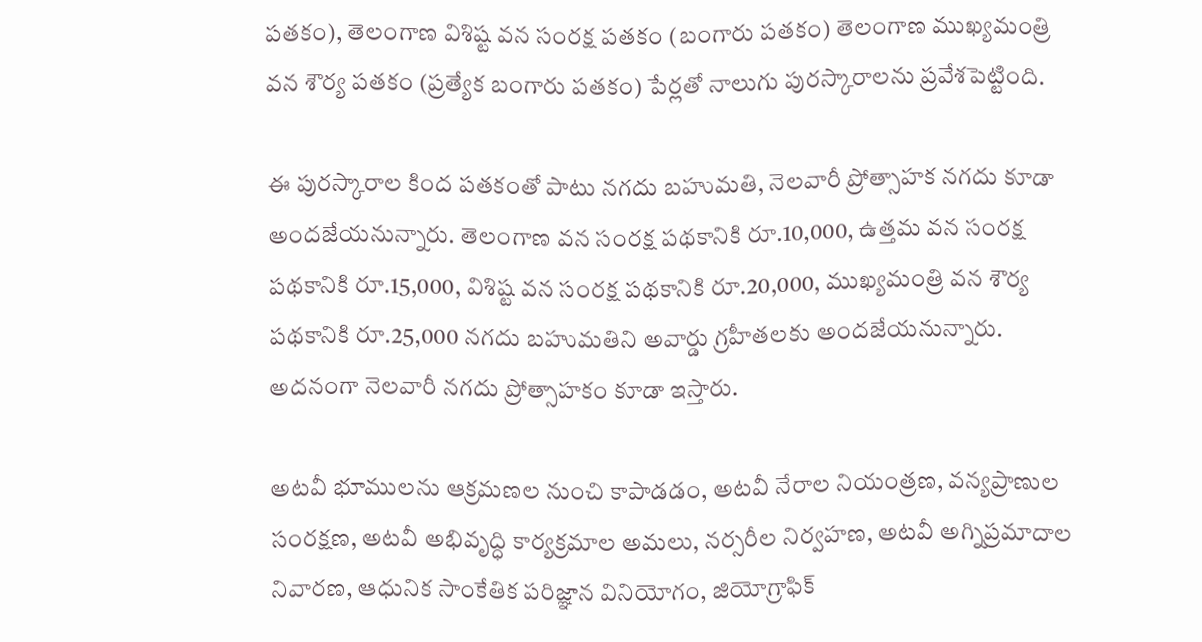పతకం), తెలంగాణ విశిష్ట వన సంరక్ష పతకం (బంగారు పతకం) తెలంగాణ ముఖ్యమంత్రి వన శౌర్య పతకం (ప్రత్యేక బంగారు పతకం) పేర్లతో నాలుగు పురస్కారాలను ప్రవేశపెట్టింది.

ఈ పురస్కారాల కింద పతకంతో పాటు నగదు బహుమతి, నెలవారీ ప్రోత్సాహక నగదు కూడా అందజేయనున్నారు. తెలంగాణ వన సంరక్ష పథకానికి రూ.10,000, ఉత్తమ వన సంరక్ష పథకానికి రూ.15,000, విశిష్ట వన సంరక్ష పథకానికి రూ.20,000, ముఖ్యమంత్రి వన శౌర్య పథకానికి రూ.25,000 నగదు బహుమతిని అవార్డు గ్రహీతలకు అందజేయనున్నారు. అదనంగా నెలవారీ నగదు ప్రోత్సాహకం కూడా ఇస్తారు.

అటవీ భూములను ఆక్రమణల నుంచి కాపాడడం, అటవీ నేరాల నియంత్రణ, వన్యప్రాణుల సంరక్షణ, అటవీ అభివృద్ధి కార్యక్రమాల అమలు, నర్సరీల నిర్వహణ, అటవీ అగ్నిప్రమాదాల నివారణ, ఆధునిక సాంకేతిక పరిజ్ఞాన వినియోగం, జియోగ్రాఫిక్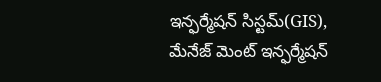ఇన్ఫర్మేషన్ సిస్టమ్(GIS), మేనేజ్ మెంట్ ఇన్ఫర్మేషన్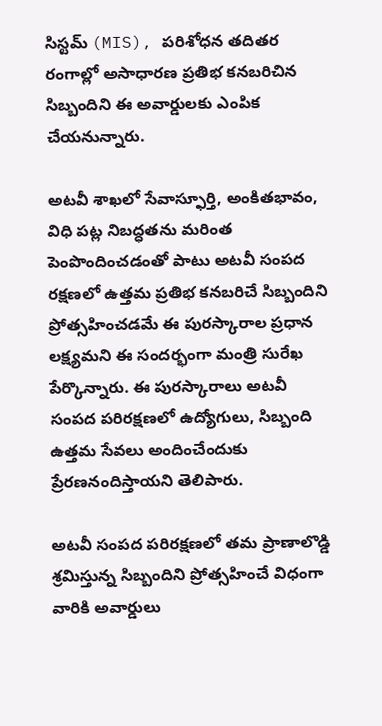సిస్టమ్ (MIS), పరిశోధన తదితర రంగాల్లో అసాధారణ ప్రతిభ కనబరిచిన సిబ్బందిని ఈ అవార్డులకు ఎంపిక చేయనున్నారు.

అటవీ శాఖలో సేవాస్ఫూర్తి, అంకితభావం, విధి పట్ల నిబద్ధతను మరింత పెంపొందించడంతో పాటు అటవీ సంపద రక్షణలో ఉత్తమ ప్రతిభ కనబరిచే సిబ్బందిని ప్రోత్సహించడమే ఈ పురస్కారాల ప్రధాన లక్ష్యమని ఈ సందర్భంగా మంత్రి సురేఖ పేర్కొన్నారు. ఈ పురస్కారాలు అటవీ సంపద పరిరక్షణలో ఉద్యోగులు, సిబ్బంది ఉత్తమ సేవలు అందించేందుకు ప్రేరణనందిస్తాయని తెలిపారు.

అటవీ సంపద పరిరక్షణలో తమ ప్రాణాలొడ్డి శ్రమిస్తున్న సిబ్బందిని ప్రోత్సహించే విధంగా వారికి అవార్డులు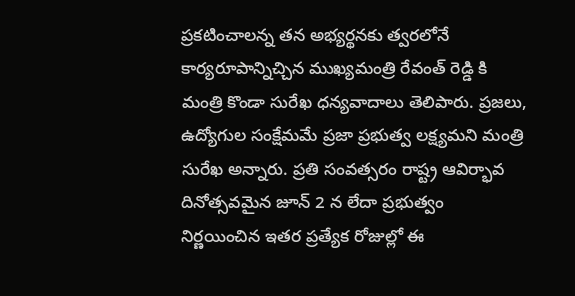ప్రకటించాలన్న తన అభ్యర్థనకు త్వరలోనే కార్యరూపాన్నిచ్చిన ముఖ్యమంత్రి రేవంత్ రెడ్డి కి మంత్రి కొండా సురేఖ ధన్యవాదాలు తెలిపారు. ప్రజలు, ఉద్యోగుల సంక్షేమమే ప్రజా ప్రభుత్వ లక్ష్యమని మంత్రి సురేఖ అన్నారు. ప్రతి సంవత్సరం రాష్ట్ర ఆవిర్భావ దినోత్సవమైన జూన్ 2 న లేదా ప్రభుత్వం నిర్ణయించిన ఇతర ప్రత్యేక రోజుల్లో ఈ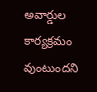అవార్డుల కార్యక్రమం వుంటుందని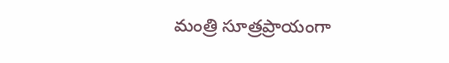మంత్రి సూత్రప్రాయంగా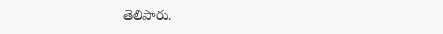తెలిపారు.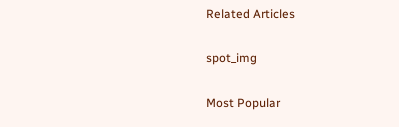Related Articles

spot_img

Most Popular